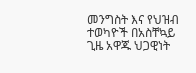መንግስት እና የህዝብ ተወካዮች በአስቸኳይ ጊዜ አዋጁ ህጋዊነት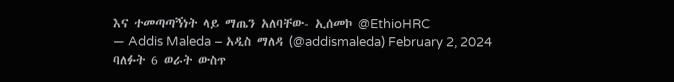እና ተመጣጣኝነት ላይ ማጤን አለባቸው- ኢሰመኮ @EthioHRC
— Addis Maleda – አዲስ ማለዳ (@addismaleda) February 2, 2024
ባለፉት 6 ወራት ውስጥ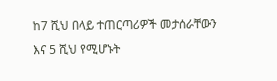ከ7 ሺህ በላይ ተጠርጣሪዎች መታሰራቸውን እና 5 ሺህ የሚሆኑት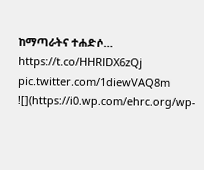ከማጣራትና ተሐድሶ… https://t.co/HHRlDX6zQj pic.twitter.com/1diewVAQ8m
![](https://i0.wp.com/ehrc.org/wp-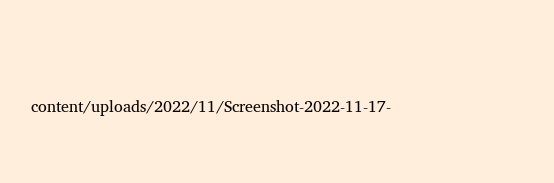content/uploads/2022/11/Screenshot-2022-11-17-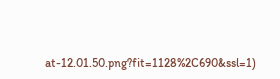at-12.01.50.png?fit=1128%2C690&ssl=1)